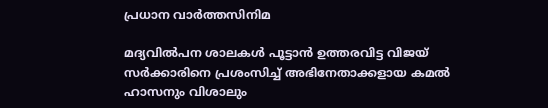പ്രധാന വാർത്തസിനിമ

മദ്യവിൽപന ശാലകൾ പൂട്ടാൻ ഉത്തരവിട്ട വിജയ് സർക്കാരിനെ പ്രശംസിച്ച് അഭിനേതാക്കളായ കമൽ ഹാസനും വിശാലും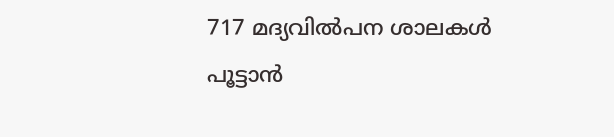717 മദ്യവിൽപന ശാലകൾ പൂട്ടാൻ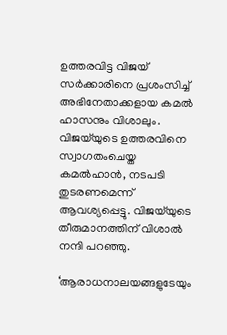ഉത്തരവിട്ട വിജയ് സർക്കാരിനെ പ്രശംസിച്ച് അഭിനേതാക്കളായ കമൽ ഹാസനും വിശാലും. വിജയ്‌യുടെ ഉത്തരവിനെ സ്വാഗതംചെയ്ത കമൽഹാൻ, നടപടി തുടരണമെന്ന് ആവശ്യപ്പെട്ടു. വിജയ്‌യുടെ തീരുമാനത്തിന് വിശാൽ നന്ദി പറഞ്ഞു.

‘ആരാധനാലയങ്ങളുടേയും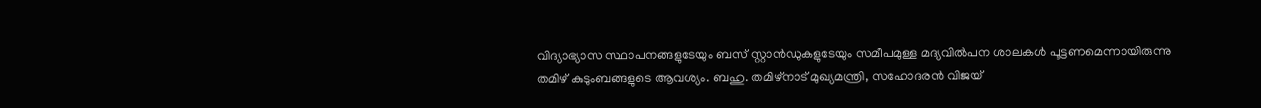വിദ്യാഭ്യാസ സ്ഥാപനങ്ങളുടേയും ബസ് സ്റ്റാൻഡുകളുടേയും സമീപമുള്ള മദ്യവിൽപന ശാലകൾ പൂട്ടണമെന്നായിരുന്നു തമിഴ് കുടുംബങ്ങളുടെ ആവശ്യം. ബഹു. തമിഴ്‌നാട് മുഖ്യമന്ത്രി, സഹോദരൻ വിജയ്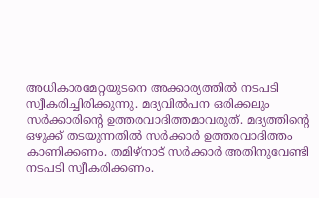അധികാരമേറ്റയുടനെ അക്കാര്യത്തിൽ നടപടി സ്വീകരിച്ചിരിക്കുന്നു. മദ്യവിൽപന ഒരിക്കലും സർക്കാരിന്റെ ഉത്തരവാദിത്തമാവരുത്. മദ്യത്തിന്റെ ഒഴുക്ക് തടയുന്നതിൽ സർക്കാർ ഉത്തരവാദിത്തം കാണിക്കണം. തമിഴ്‌നാട് സർക്കാർ അതിനുവേണ്ടി നടപടി സ്വീകരിക്കണം.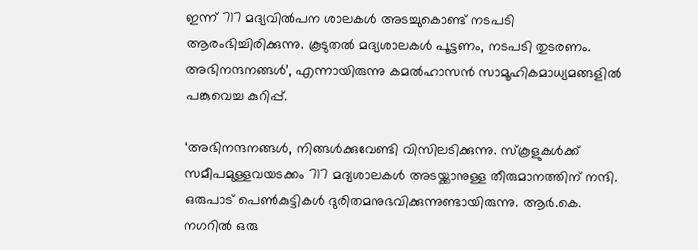ഇന്ന് 717 മദ്യവിൽപന ശാലകൾ അടച്ചുകൊണ്ട് നടപടി ആരംഭിച്ചിരിക്കുന്നു. കൂടുതൽ മദ്യശാലകൾ പൂട്ടണം, നടപടി തുടരണം. അഭിനന്ദനങ്ങൾ’, എന്നായിരുന്നു കമൽഹാസൻ സാമൂഹികമാധ്യമങ്ങളിൽ പങ്കുവെച്ച കുറിപ്പ്.

‘അഭിനന്ദനങ്ങൾ, നിങ്ങൾക്കുവേണ്ടി വിസിലടിക്കുന്നു. സ്‌കൂളുകൾക്ക് സമീപമുള്ളവയടക്കം 717 മദ്യശാലകൾ അടയ്ക്കാനുള്ള തീരുമാനത്തിന് നന്ദി. ഒരുപാട് പെൺകുട്ടികൾ ദുരിതമനുഭവിക്കുന്നുണ്ടായിരുന്നു. ആർ.കെ. നഗറിൽ ഒരു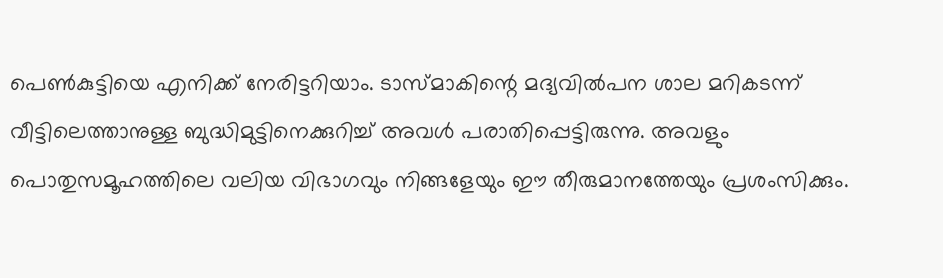പെൺകുട്ടിയെ എനിക്ക് നേരിട്ടറിയാം. ടാസ്മാകിന്റെ മദ്യവിൽപന ശാല മറികടന്ന് വീട്ടിലെത്താനുള്ള ബുദ്ധിമുട്ടിനെക്കുറിച്ച് അവൾ പരാതിപ്പെട്ടിരുന്നു. അവളും പൊതുസമൂഹത്തിലെ വലിയ വിഭാഗവും നിങ്ങളേയും ഈ തീരുമാനത്തേയും പ്രശംസിക്കും.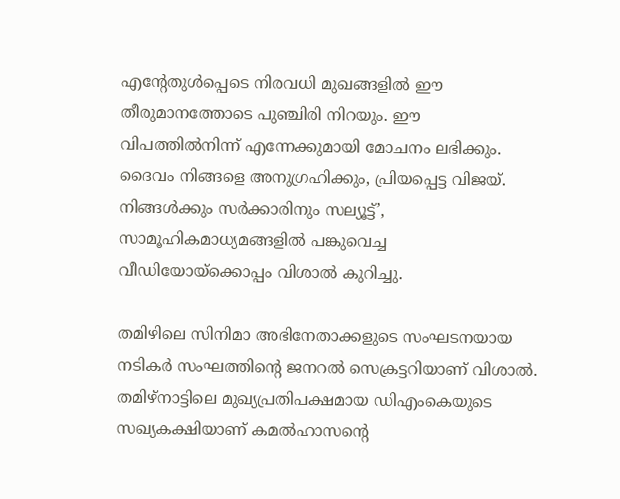എന്റേതുൾപ്പെടെ നിരവധി മുഖങ്ങളിൽ ഈ തീരുമാനത്തോടെ പുഞ്ചിരി നിറയും. ഈ വിപത്തിൽനിന്ന് എന്നേക്കുമായി മോചനം ലഭിക്കും. ദൈവം നിങ്ങളെ അനുഗ്രഹിക്കും, പ്രിയപ്പെട്ട വിജയ്. നിങ്ങൾക്കും സർക്കാരിനും സല്യൂട്ട്’, സാമൂഹികമാധ്യമങ്ങളിൽ പങ്കുവെച്ച വീഡിയോയ്‌ക്കൊപ്പം വിശാൽ കുറിച്ചു.

തമിഴിലെ സിനിമാ അഭിനേതാക്കളുടെ സംഘടനയായ നടികർ സംഘത്തിന്റെ ജനറൽ സെക്രട്ടറിയാണ് വിശാൽ. തമിഴ്‌നാട്ടിലെ മുഖ്യപ്രതിപക്ഷമായ ഡിഎംകെയുടെ സഖ്യകക്ഷിയാണ് കമൽഹാസന്റെ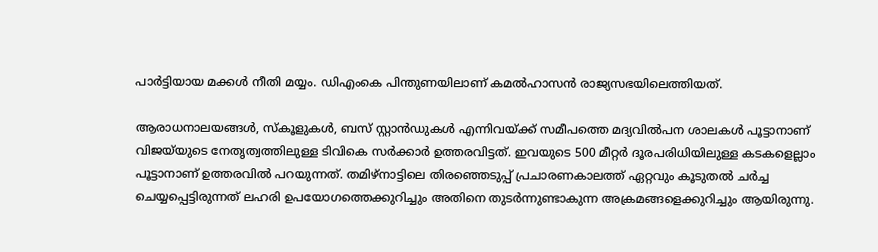പാർട്ടിയായ മക്കൾ നീതി മയ്യം. ഡിഎംകെ പിന്തുണയിലാണ് കമൽഹാസൻ രാജ്യസഭയിലെത്തിയത്.

ആരാധനാലയങ്ങൾ, സ്‌കൂളുകൾ, ബസ് സ്റ്റാൻഡുകൾ എന്നിവയ്ക്ക് സമീപത്തെ മദ്യവിൽപന ശാലകൾ പൂട്ടാനാണ് വിജയ്‌യുടെ നേതൃത്വത്തിലുള്ള ടിവികെ സർക്കാർ ഉത്തരവിട്ടത്. ഇവയുടെ 500 മീറ്റർ ദൂരപരിധിയിലുള്ള കടകളെല്ലാം പൂട്ടാനാണ് ഉത്തരവിൽ പറയുന്നത്. തമിഴ്നാട്ടിലെ തിരഞ്ഞെടുപ്പ് പ്രചാരണകാലത്ത് ഏറ്റവും കൂടുതൽ ചർച്ച ചെയ്യപ്പെട്ടിരുന്നത് ലഹരി ഉപയോഗത്തെക്കുറിച്ചും അതിനെ തുടർന്നുണ്ടാകുന്ന അക്രമങ്ങളെക്കുറിച്ചും ആയിരുന്നു.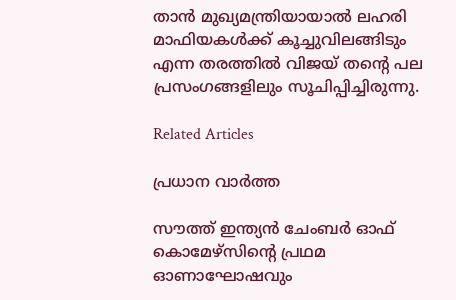താൻ മുഖ്യമന്ത്രിയായാൽ ലഹരി മാഫിയകൾക്ക് കൂച്ചുവിലങ്ങിടും എന്ന തരത്തിൽ വിജയ് തന്റെ പല പ്രസംഗങ്ങളിലും സൂചിപ്പിച്ചിരുന്നു.

Related Articles

പ്രധാന വാർത്ത

സൗത്ത് ഇന്ത്യന്‍ ചേംബര്‍ ഓഫ് കൊമേഴ്സിന്റെ പ്രഥമ ഓണാഘോഷവും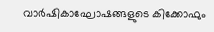വാര്‍ഷികാഘോഷങ്ങളുടെ കിക്കോഫും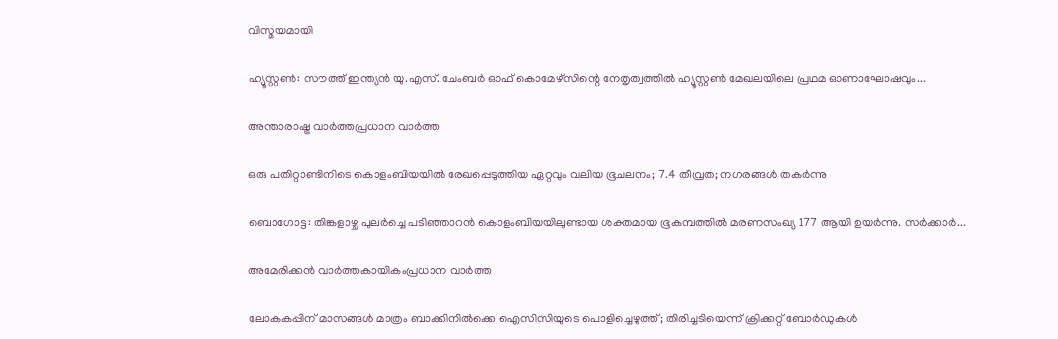വിസ്മയമായി

ഹ്യൂസ്റ്റണ്‍: സൗത്ത് ഇന്ത്യന്‍ യു.എസ്. ചേംബര്‍ ഓഫ് കൊമേഴ്സിന്റെ നേതൃത്വത്തില്‍ ഹ്യൂസ്റ്റണ്‍ മേഖലയിലെ പ്രഥമ ഓണാഘോഷവും...

അന്താരാഷ്ട്ര വാർത്തപ്രധാന വാർത്ത

ഒരു പതിറ്റാണ്ടിനിടെ കൊളംബിയയില്‍ രേഖപ്പെടുത്തിയ ഏറ്റവും വലിയ ഭൂചലനം; 7.4 തീവ്രത; നഗരങ്ങള്‍ തകര്‍ന്നു

ബൊഗോട്ട: തിങ്കളാഴ്ച പുലര്‍ച്ചെ പടിഞ്ഞാറന്‍ കൊളംബിയയിലുണ്ടായ ശക്തമായ ഭൂകമ്പത്തില്‍ മരണസംഖ്യ 177 ആയി ഉയര്‍ന്നു. സര്‍ക്കാര്‍...

അമേരിക്കൻ വാർത്തകായികംപ്രധാന വാർത്ത

ലോകകപ്പിന് മാസങ്ങൾ മാത്രം ബാക്കിനിൽക്കെ ഐസിസിയുടെ പൊളിച്ചെഴുത്ത്; തിരിച്ചടിയെന്ന് ക്രിക്കറ്റ് ബോർഡുകൾ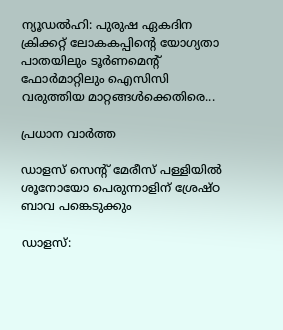ന്യൂഡൽഹി: പുരുഷ ഏകദിന ക്രിക്കറ്റ് ലോകകപ്പിന്റെ യോഗ്യതാ പാതയിലും ടൂർണമെന്റ് ഫോർമാറ്റിലും ഐസിസി വരുത്തിയ മാറ്റങ്ങൾക്കെതിരെ...

പ്രധാന വാർത്ത

ഡാളസ് സെന്റ് മേരീസ് പള്ളിയില്‍ ശൂനോയോ പെരുന്നാളിന് ശ്രേഷ്ഠ ബാവ പങ്കെടുക്കും

ഡാളസ്: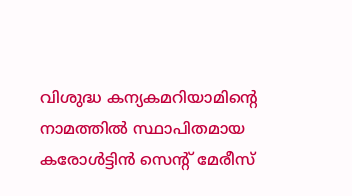വിശുദ്ധ കന്യകമറിയാമിന്റെ നാമത്തില്‍ സ്ഥാപിതമായ കരോള്‍ട്ടിന്‍ സെന്റ് മേരീസ്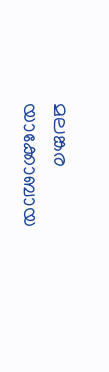മലങ്കര യാക്കോബായ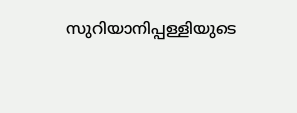സുറിയാനിപ്പള്ളിയുടെ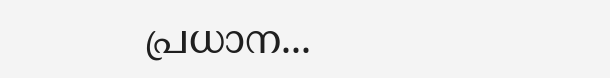പ്രധാന...